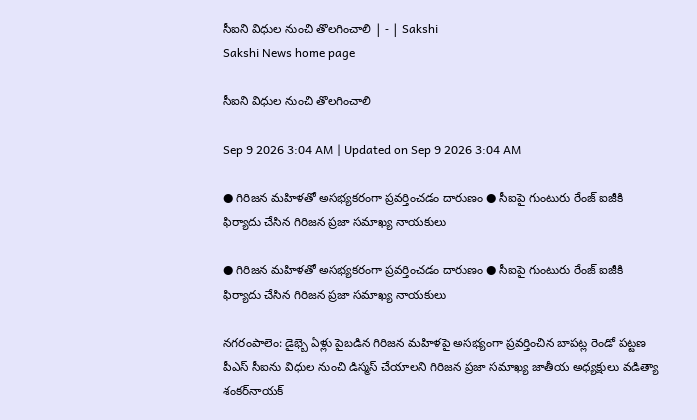సీఐని విధుల నుంచి తొలగించాలి | - | Sakshi
Sakshi News home page

సీఐని విధుల నుంచి తొలగించాలి

Sep 9 2026 3:04 AM | Updated on Sep 9 2026 3:04 AM

● గిరిజన మహిళతో అసభ్యకరంగా ప్రవర్తించడం దారుణం ● సీఐపై గుంటురు రేంజ్‌ ఐజీకి ఫిర్యాదు చేసిన గిరిజన ప్రజా సమాఖ్య నాయకులు

● గిరిజన మహిళతో అసభ్యకరంగా ప్రవర్తించడం దారుణం ● సీఐపై గుంటురు రేంజ్‌ ఐజీకి ఫిర్యాదు చేసిన గిరిజన ప్రజా సమాఖ్య నాయకులు

నగరంపాలెం: డైభ్బె ఏళ్లు పైబడిన గిరిజన మహిళపై అసభ్యంగా ప్రవర్తించిన బాపట్ల రెండో పట్టణ పీఎస్‌ సీఐను విధుల నుంచి డిస్మస్‌ చేయాలని గిరిజన ప్రజా సమాఖ్య జాతీయ అధ్యక్షులు వడిత్యా శంకర్‌నాయక్‌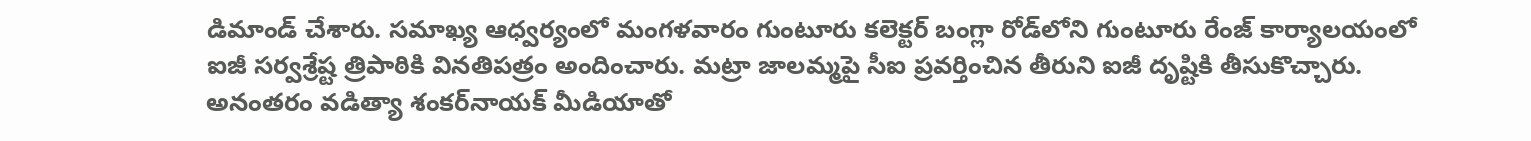డిమాండ్‌ చేశారు. సమాఖ్య ఆధ్వర్యంలో మంగళవారం గుంటూరు కలెక్టర్‌ బంగ్లా రోడ్‌లోని గుంటూరు రేంజ్‌ కార్యాలయంలో ఐజీ సర్వశ్రేష్ట త్రిపాఠికి వినతిపత్రం అందించారు. మట్రా జాలమ్మపై సీఐ ప్రవర్తించిన తీరుని ఐజీ దృష్టికి తీసుకొచ్చారు. అనంతరం వడిత్యా శంకర్‌నాయక్‌ మీడియాతో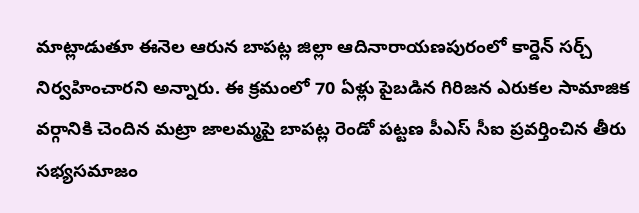మాట్లాడుతూ ఈనెల ఆరున బాపట్ల జిల్లా ఆదినారాయణపురంలో కార్డెన్‌ సర్చ్‌ నిర్వహించారని అన్నారు. ఈ క్రమంలో 70 ఏళ్లు పైబడిన గిరిజన ఎరుకల సామాజిక వర్గానికి చెందిన మట్రా జాలమ్మపై బాపట్ల రెండో పట్టణ పీఎస్‌ సీఐ ప్రవర్తించిన తీరు సభ్యసమాజం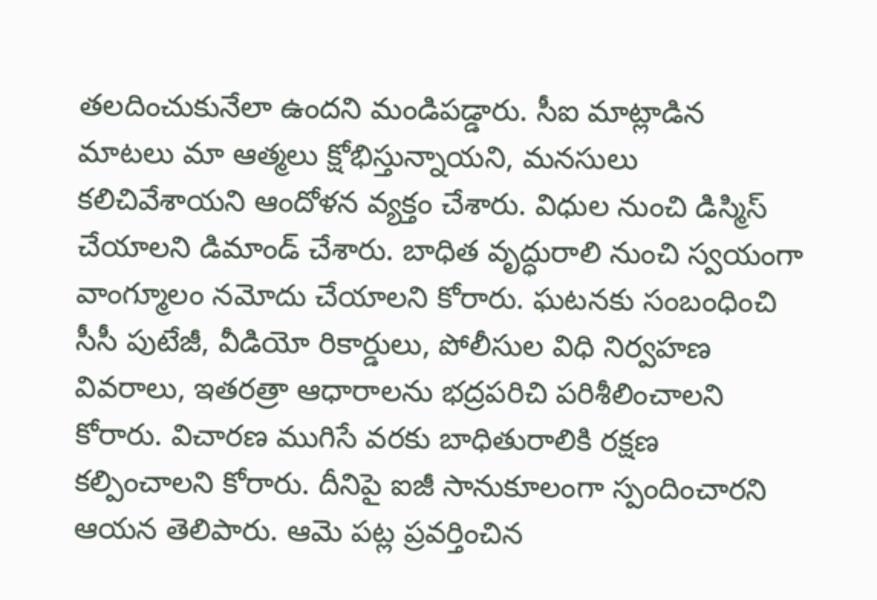తలదించుకునేలా ఉందని మండిపడ్డారు. సీఐ మాట్లాడిన మాటలు మా ఆత్మలు క్షోభిస్తున్నాయని, మనసులు కలిచివేశాయని ఆందోళన వ్యక్తం చేశారు. విధుల నుంచి డిస్మిస్‌ చేయాలని డిమాండ్‌ చేశారు. బాధిత వృద్ధురాలి నుంచి స్వయంగా వాంగ్మూలం నమోదు చేయాలని కోరారు. ఘటనకు సంబంధించి సీసీ పుటేజీ, వీడియో రికార్డులు, పోలీసుల విధి నిర్వహణ వివరాలు, ఇతరత్రా ఆధారాలను భద్రపరిచి పరిశీలించాలని కోరారు. విచారణ ముగిసే వరకు బాధితురాలికి రక్షణ కల్పించాలని కోరారు. దీనిపై ఐజీ సానుకూలంగా స్పందించారని ఆయన తెలిపారు. ఆమె పట్ల ప్రవర్తించిన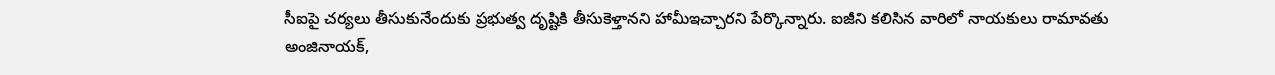సీఐపై చర్యలు తీసుకునేందుకు ప్రభుత్వ దృష్టికి తీసుకెళ్తానని హామీఇచ్చారని పేర్కొన్నారు. ఐజీని కలిసిన వారిలో నాయకులు రామావతు అంజినాయక్‌,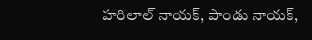హరిలాల్‌ నాయక్‌, పాండు నాయక్‌,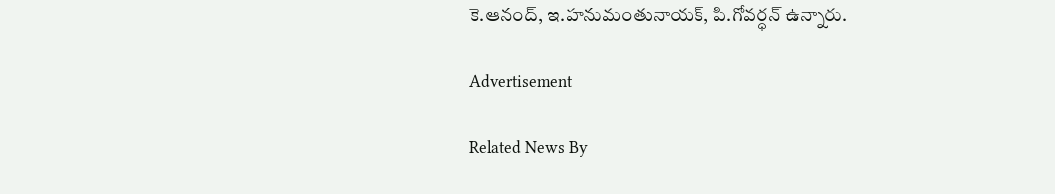కె.ఆనంద్‌, ఇ.హనుమంతునాయక్‌, పి.గోవర్ధన్‌ ఉన్నారు.

Advertisement

Related News By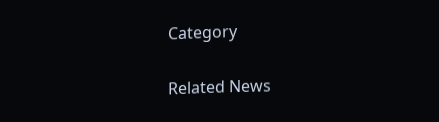Category

Related News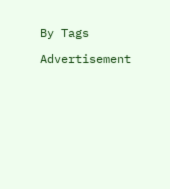By Tags

Advertisement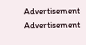Advertisement
Advertisement